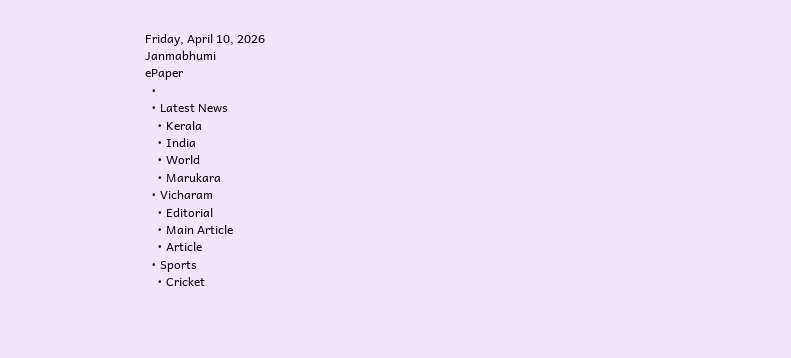Friday, April 10, 2026
Janmabhumi
ePaper
  •
  • Latest News
    • Kerala
    • India
    • World
    • Marukara
  • Vicharam
    • Editorial
    • Main Article
    • Article
  • Sports
    • Cricket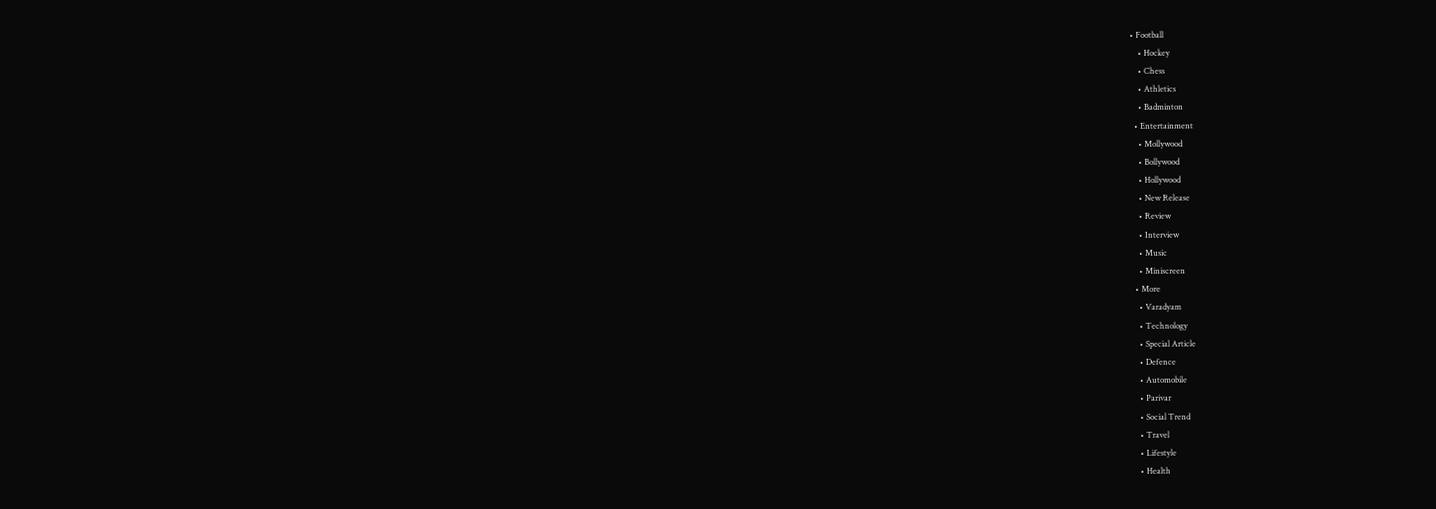• Football
    • Hockey
    • Chess
    • Athletics
    • Badminton
  • Entertainment
    • Mollywood
    • Bollywood
    • Hollywood
    • New Release
    • Review
    • Interview
    • Music
    • Miniscreen
  • More
    • Varadyam
    • Technology
    • Special Article
    • Defence
    • Automobile
    • Parivar
    • Social Trend
    • Travel
    • Lifestyle
    • Health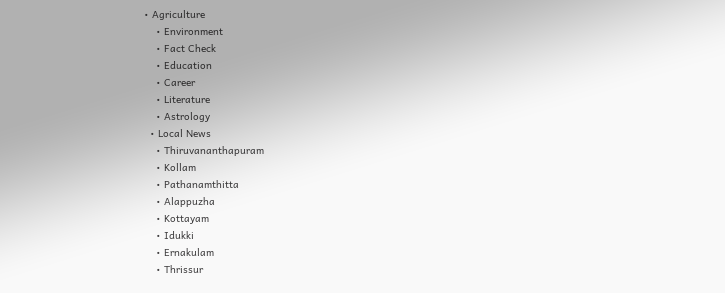• Agriculture
    • Environment
    • Fact Check
    • Education
    • Career
    • Literature
    • Astrology
  • Local News
    • Thiruvananthapuram
    • Kollam
    • Pathanamthitta
    • Alappuzha
    • Kottayam
    • Idukki
    • Ernakulam
    • Thrissur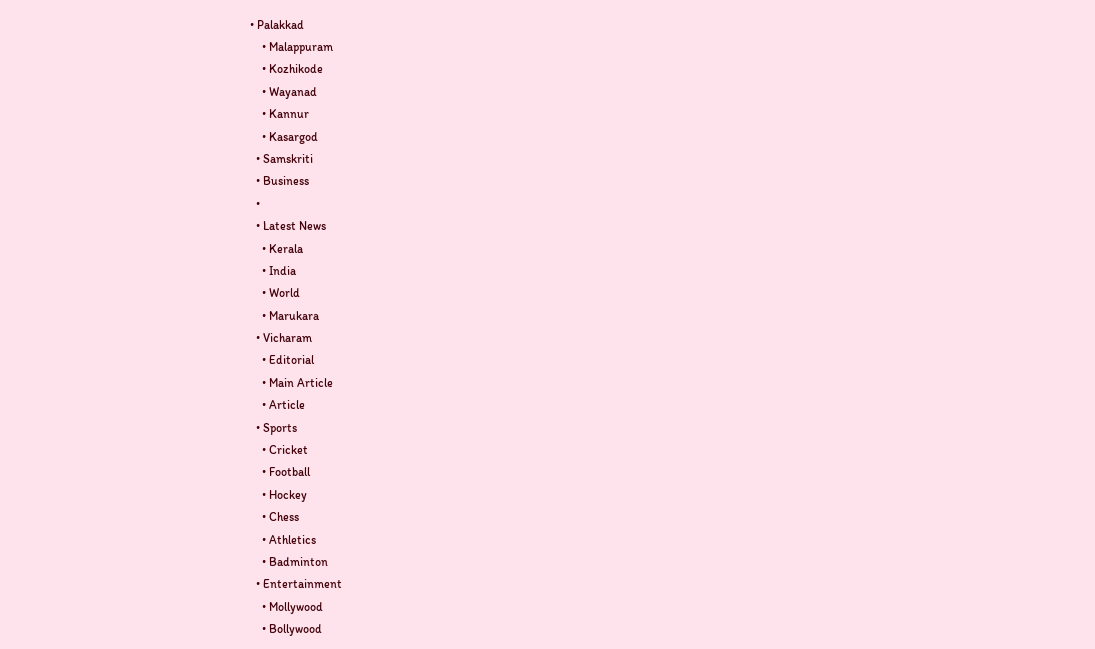• Palakkad
    • Malappuram
    • Kozhikode
    • Wayanad
    • Kannur
    • Kasargod
  • Samskriti
  • Business
  •
  • Latest News
    • Kerala
    • India
    • World
    • Marukara
  • Vicharam
    • Editorial
    • Main Article
    • Article
  • Sports
    • Cricket
    • Football
    • Hockey
    • Chess
    • Athletics
    • Badminton
  • Entertainment
    • Mollywood
    • Bollywood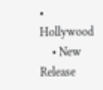• Hollywood
    • New Release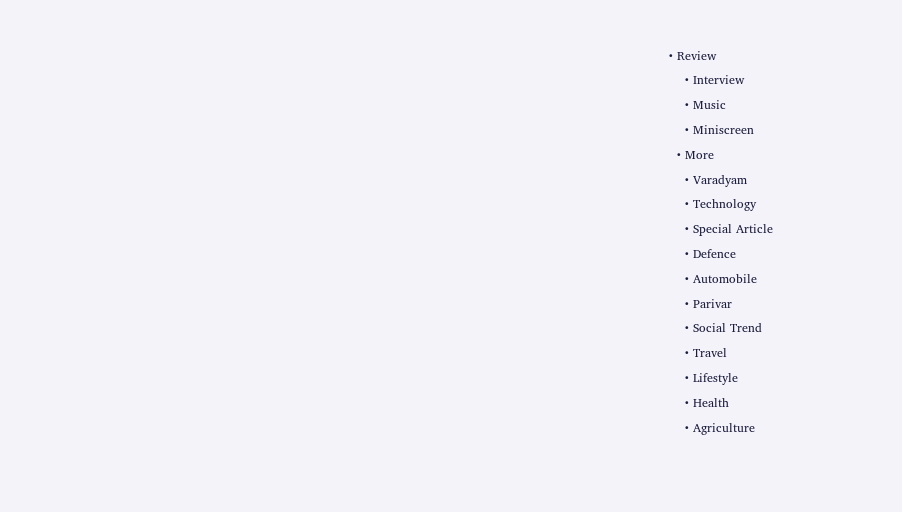• Review
    • Interview
    • Music
    • Miniscreen
  • More
    • Varadyam
    • Technology
    • Special Article
    • Defence
    • Automobile
    • Parivar
    • Social Trend
    • Travel
    • Lifestyle
    • Health
    • Agriculture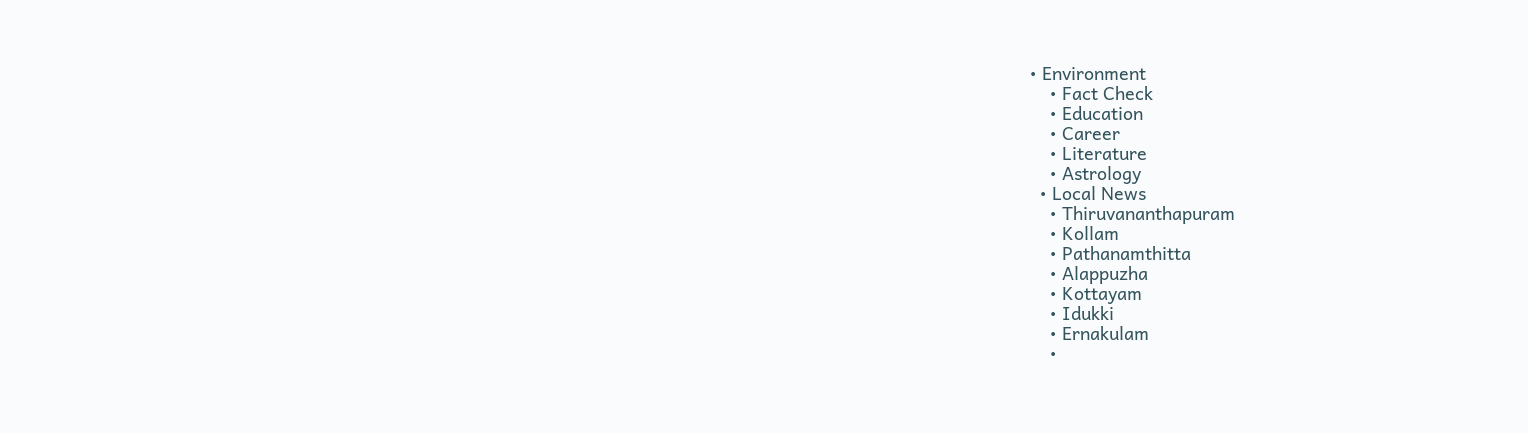• Environment
    • Fact Check
    • Education
    • Career
    • Literature
    • Astrology
  • Local News
    • Thiruvananthapuram
    • Kollam
    • Pathanamthitta
    • Alappuzha
    • Kottayam
    • Idukki
    • Ernakulam
    •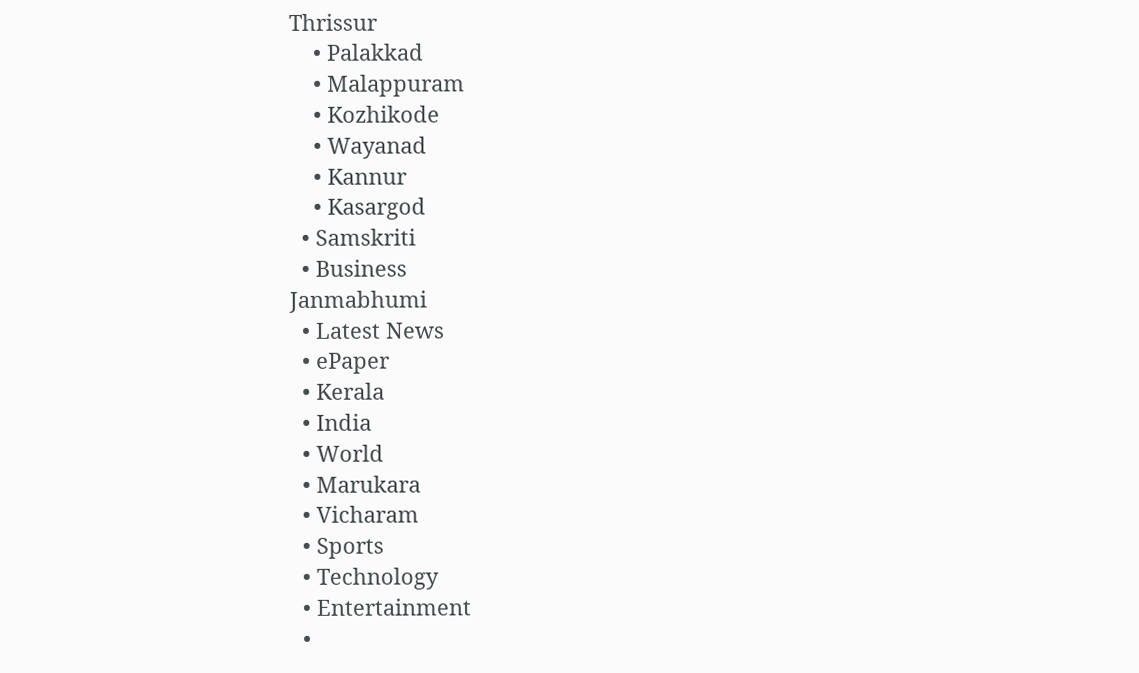Thrissur
    • Palakkad
    • Malappuram
    • Kozhikode
    • Wayanad
    • Kannur
    • Kasargod
  • Samskriti
  • Business
Janmabhumi
  • Latest News
  • ePaper
  • Kerala
  • India
  • World
  • Marukara
  • Vicharam
  • Sports
  • Technology
  • Entertainment
  •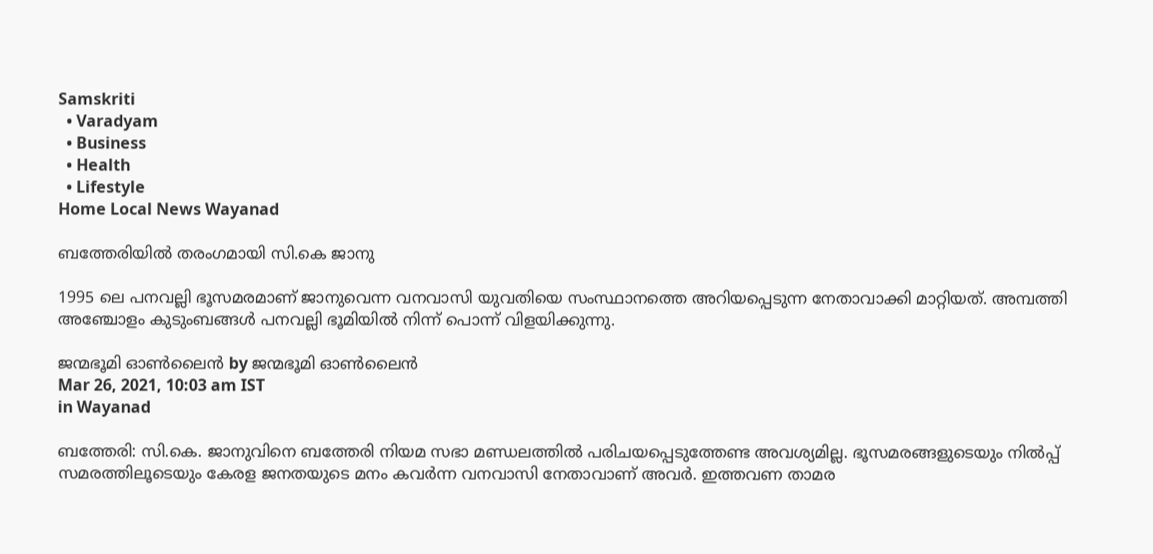Samskriti
  • Varadyam
  • Business
  • Health
  • Lifestyle
Home Local News Wayanad

ബത്തേരിയില്‍ തരംഗമായി സി.കെ ജാനു

1995 ലെ പനവല്ലി ഭൂസമരമാണ് ജാനുവെന്ന വനവാസി യുവതിയെ സംസ്ഥാനത്തെ അറിയപ്പെടുന്ന നേതാവാക്കി മാറ്റിയത്. അമ്പത്തി അഞ്ചോളം കുടുംബങ്ങള്‍ പനവല്ലി ഭൂമിയില്‍ നിന്ന് പൊന്ന് വിളയിക്കുന്നു.

ജന്മഭൂമി ഓണ്‍ലൈന്‍ by ജന്മഭൂമി ഓണ്‍ലൈന്‍
Mar 26, 2021, 10:03 am IST
in Wayanad

ബത്തേരി: സി.കെ. ജാനുവിനെ ബത്തേരി നിയമ സഭാ മണ്ഡലത്തില്‍ പരിചയപ്പെടുത്തേണ്ട അവശ്യമില്ല. ഭൂസമരങ്ങളുടെയും നില്‍പ്പ് സമരത്തിലൂടെയും കേരള ജനതയുടെ മനം കവര്‍ന്ന വനവാസി നേതാവാണ് അവര്‍. ഇത്തവണ താമര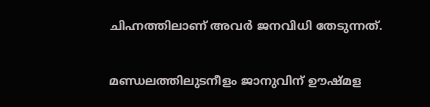ചിഹ്നത്തിലാണ് അവര്‍ ജനവിധി തേടുന്നത്.

മണ്ഡലത്തിലുടനീളം ജാനുവിന് ഊഷ്മള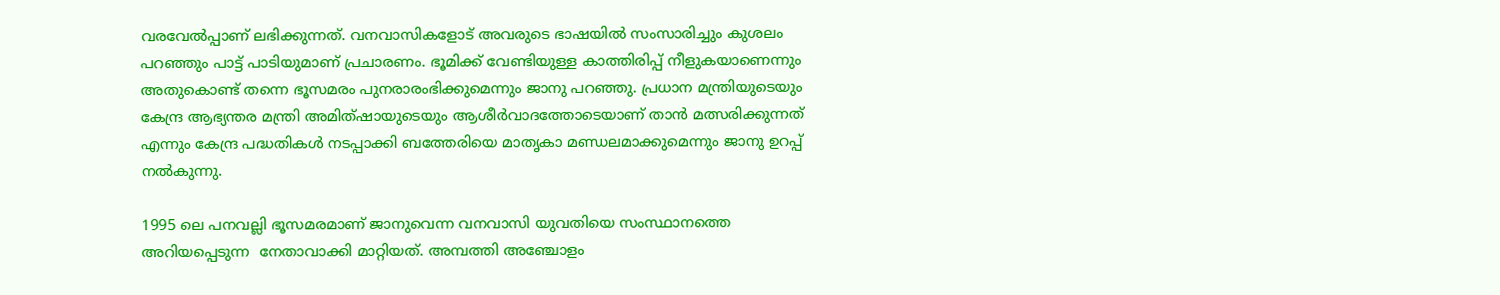വരവേല്‍പ്പാണ് ലഭിക്കുന്നത്. വനവാസികളോട് അവരുടെ ഭാഷയില്‍ സംസാരിച്ചും കുശലം പറഞ്ഞും പാട്ട് പാടിയുമാണ് പ്രചാരണം. ഭൂമിക്ക് വേണ്ടിയുള്ള കാത്തിരിപ്പ് നീളുകയാണെന്നും അതുകൊണ്ട് തന്നെ ഭൂസമരം പുനരാരംഭിക്കുമെന്നും ജാനു പറഞ്ഞു. പ്രധാന മന്ത്രിയുടെയും കേന്ദ്ര ആഭ്യന്തര മന്ത്രി അമിത്ഷായുടെയും ആശീര്‍വാദത്തോടെയാണ് താന്‍ മത്സരിക്കുന്നത് എന്നും കേന്ദ്ര പദ്ധതികള്‍ നടപ്പാക്കി ബത്തേരിയെ മാതൃകാ മണ്ഡലമാക്കുമെന്നും ജാനു ഉറപ്പ് നല്‍കുന്നു.

1995 ലെ പനവല്ലി ഭൂസമരമാണ് ജാനുവെന്ന വനവാസി യുവതിയെ സംസ്ഥാനത്തെ അറിയപ്പെടുന്ന  നേതാവാക്കി മാറ്റിയത്. അമ്പത്തി അഞ്ചോളം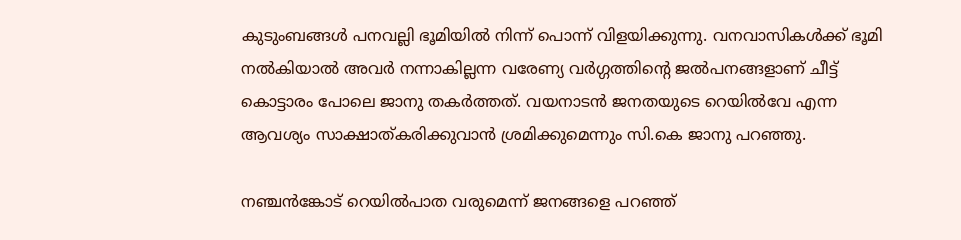കുടുംബങ്ങള്‍ പനവല്ലി ഭൂമിയില്‍ നിന്ന് പൊന്ന് വിളയിക്കുന്നു. വനവാസികള്‍ക്ക് ഭൂമി നല്‍കിയാല്‍ അവര്‍ നന്നാകില്ലന്ന വരേണ്യ വര്‍ഗ്ഗത്തിന്റെ ജല്‍പനങ്ങളാണ് ചീട്ട് കൊട്ടാരം പോലെ ജാനു തകര്‍ത്തത്. വയനാടന്‍ ജനതയുടെ റെയില്‍വേ എന്ന ആവശ്യം സാക്ഷാത്കരിക്കുവാന്‍ ശ്രമിക്കുമെന്നും സി.കെ ജാനു പറഞ്ഞു.

നഞ്ചന്‍ങ്കോട് റെയില്‍പാത വരുമെന്ന് ജനങ്ങളെ പറഞ്ഞ്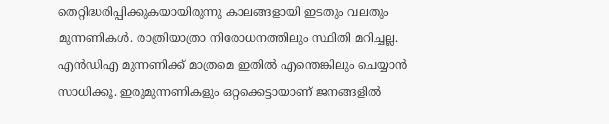തെറ്റിദ്ധരിപ്പിക്കുകയായിരുന്നു കാലങ്ങളായി ഇടതും വലതും മുന്നണികള്‍. രാത്രിയാത്രാ നിരോധനത്തിലും സ്ഥിതി മറിച്ചല്ല. എന്‍ഡിഎ മുന്നണിക്ക് മാത്രമെ ഇതില്‍ എന്തെങ്കിലും ചെയ്യാന്‍ സാധിക്കൂ. ഇരുമുന്നണികളും ഒറ്റക്കെട്ടായാണ് ജനങ്ങളില്‍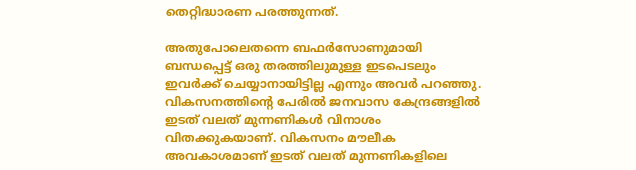തെറ്റിദ്ധാരണ പരത്തുന്നത്.

അതുപോലെതന്നെ ബഫര്‍സോണുമായി ബന്ധപ്പെട്ട് ഒരു തരത്തിലുമുള്ള ഇടപെടലും ഇവര്‍ക്ക് ചെയ്യാനായിട്ടില്ല എന്നും അവര്‍ പറഞ്ഞു. വികസനത്തിന്റെ പേരില്‍ ജനവാസ കേന്ദ്രങ്ങളില്‍ ഇടത് വലത് മുന്നണികള്‍ വിനാശം വിതക്കുകയാണ്. വികസനം മൗലീക അവകാശമാണ് ഇടത് വലത് മുന്നണികളിലെ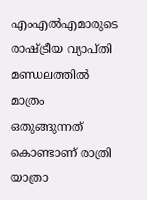എംഎല്‍എമാരുടെ രാഷ്‌ട്രീയ വ്യാപ്തി മണ്ഡലത്തില്‍ മാത്രം ഒതുങ്ങുന്നത് കൊണ്ടാണ് രാത്രി യാത്രാ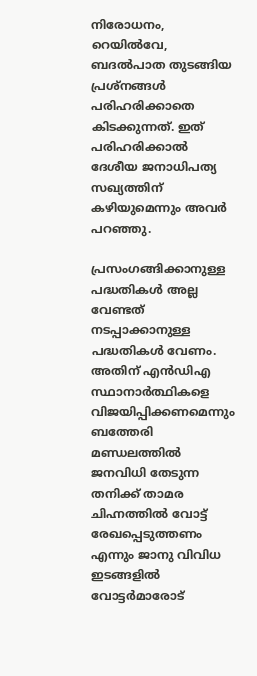നിരോധനം, റെയില്‍വേ,  ബദൽ‌പാത തുടങ്ങിയ പ്രശ്‌നങ്ങള്‍ പരിഹരിക്കാതെ കിടക്കുന്നത്. ഇത് പരിഹരിക്കാല്‍ ദേശീയ ജനാധിപത്യ സഖ്യത്തിന് കഴിയുമെന്നും അവര്‍ പറഞ്ഞു.

പ്രസംഗങ്ങിക്കാനുള്ള പദ്ധതികള്‍ അല്ല വേണ്ടത് നടപ്പാക്കാനുള്ള പദ്ധതികള്‍ വേണം. അതിന് എന്‍ഡിഎ സ്ഥാനാര്‍ത്ഥികളെ വിജയിപ്പിക്കണമെന്നും ബത്തേരി മണ്ഡലത്തില്‍ ജനവിധി തേടുന്ന തനിക്ക് താമര ചിഹ്നത്തില്‍ വോട്ട് രേഖപ്പെടുത്തണം എന്നും ജാനു വിവിധ ഇടങ്ങളില്‍ വോട്ടര്‍മാരോട്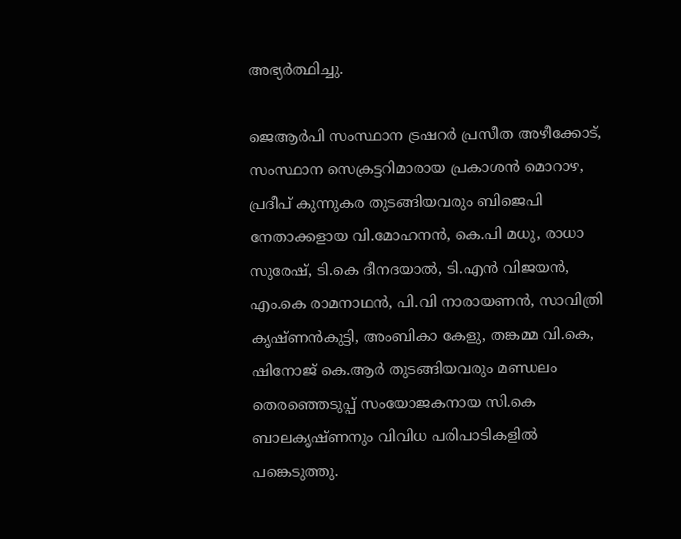അഭ്യര്‍ത്ഥിച്ചു.

ജെആര്‍പി സംസ്ഥാന ട്രഷറര്‍ പ്രസീത അഴീക്കോട്, സംസ്ഥാന സെക്രട്ടറിമാരായ പ്രകാശന്‍ മൊറാഴ, പ്രദീപ് കുന്നുകര തുടങ്ങിയവരും ബിജെപി നേതാക്കളായ വി.മോഹനന്‍, കെ.പി മധു, രാധാ സുരേഷ്, ടി.കെ ദീനദയാല്‍, ടി.എന്‍ വിജയന്‍, എം.കെ രാമനാഥന്‍, പി.വി നാരായണന്‍, സാവിത്രി കൃഷ്ണന്‍കുട്ടി, അംബികാ കേളു, തങ്കമ്മ വി.കെ, ഷിനോജ് കെ.ആര്‍ തുടങ്ങിയവരും മണ്ഡലം തെരഞ്ഞെടുപ്പ് സംയോജകനായ സി.കെ ബാലകൃഷ്ണനും വിവിധ പരിപാടികളില്‍ പങ്കെടുത്തു.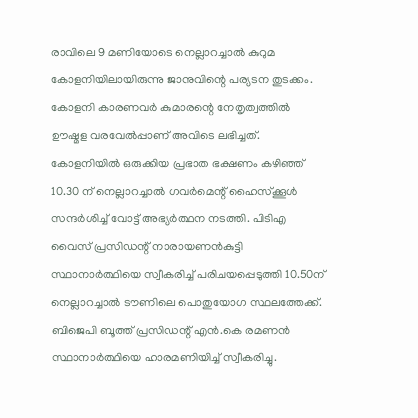രാവിലെ 9 മണിയോടെ നെല്ലാറച്ചാല്‍ കുറുമ കോളനിയിലായിരുന്നു ജാനുവിന്റെ പര്യടന തുടക്കം. കോളനി കാരണവര്‍ കുമാരന്റെ നേതൃത്വത്തില്‍ ഊഷ്മള വരവേല്‍പ്പാണ് അവിടെ ലഭിച്ചത്. കോളനിയില്‍ ഒരുക്കിയ പ്രഭാത ഭക്ഷണം കഴിഞ്ഞ് 10.30 ന് നെല്ലാറച്ചാല്‍ ഗവര്‍മെന്റ് ഹൈസ്‌ക്കൂള്‍ സന്ദര്‍ശിച്ച് വോട്ട് അഭ്യര്‍ത്ഥന നടത്തി. പിടിഎ വൈസ് പ്രസിഡന്റ് നാരായണന്‍കുട്ടി സ്ഥാനാര്‍ത്ഥിയെ സ്വീകരിച്ച് പരിചയപ്പെടുത്തി 10.50ന് നെല്ലാറച്ചാല്‍ ടൗണിലെ പൊതുയോഗ സ്ഥലത്തേക്ക്.  ബിജെപി ബൂത്ത് പ്രസിഡന്റ് എന്‍.കെ രമണന്‍ സ്ഥാനാര്‍ത്ഥിയെ ഹാരമണിയിച്ച് സ്വീകരിച്ചു.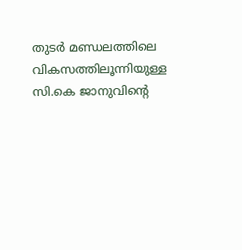തുടര്‍ മണ്ഡലത്തിലെ വികസത്തിലൂന്നിയുള്ള സി.കെ ജാനുവിന്റെ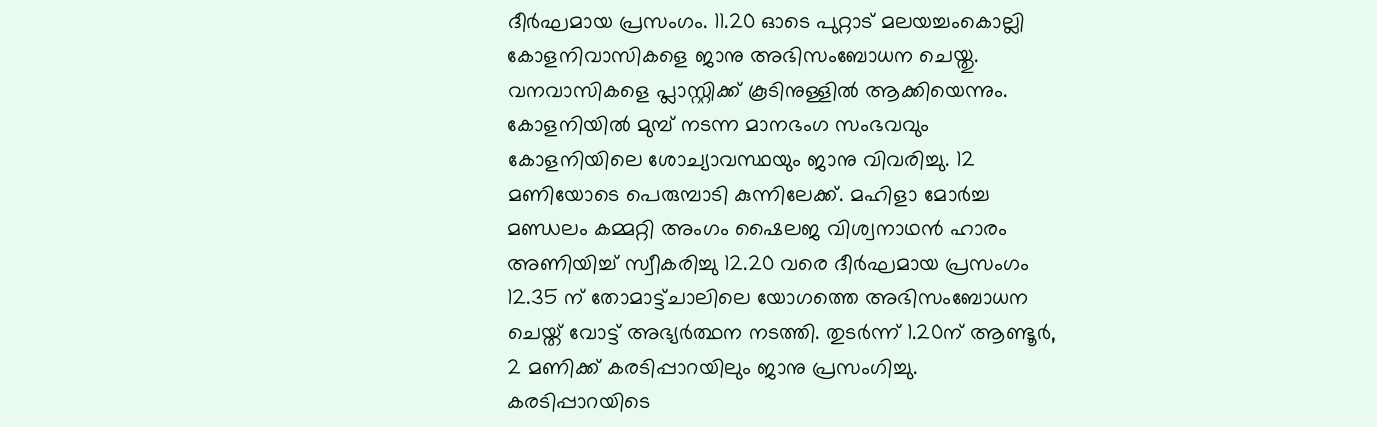ദീര്‍ഘമായ പ്രസംഗം. 11.20 ഓടെ പുറ്റാട് മലയച്ചംകൊല്ലി കോളനിവാസികളെ ജാനു അഭിസംബോധന ചെയ്തു. വനവാസികളെ പ്ലാസ്റ്റിക്ക് കൂടിനുള്ളില്‍ ആക്കിയെന്നും. കോളനിയില്‍ മുമ്പ് നടന്ന മാനഭംഗ സംഭവവും കോളനിയിലെ ശോച്യാവസ്ഥയും ജാനു വിവരിച്ചു. 12 മണിയോടെ പെരുമ്പാടി കുന്നിലേക്ക്. മഹിളാ മോര്‍ച്ച മണ്ഡലം കമ്മറ്റി അംഗം ഷൈലജ വിശ്വനാഥന്‍ ഹാരം അണിയിച്ച് സ്വീകരിച്ചു 12.20 വരെ ദീര്‍ഘമായ പ്രസംഗം 12.35 ന് തോമാട്ട്ചാലിലെ യോഗത്തെ അഭിസംബോധന ചെയ്ത് വോട്ട് അഭ്യര്‍ത്ഥന നടത്തി. തുടര്‍ന്ന് 1.20ന് ആണ്ടൂര്‍, 2 മണിക്ക് കരടിപ്പാറയിലും ജാനു പ്രസംഗിച്ചു. കരടിപ്പാറയിടെ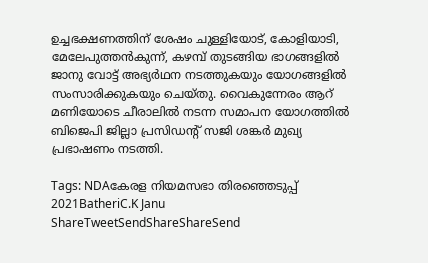ഉച്ചഭക്ഷണത്തിന് ശേഷം ചുള്ളിയോട്, കോളിയാടി, മേലേപുത്തന്‍കുന്ന്, കഴമ്പ് തുടങ്ങിയ ഭാഗങ്ങളില്‍ ജാനു വോട്ട് അഭ്യര്‍ഥന നടത്തുകയും യോഗങ്ങളില്‍ സംസാരിക്കുകയും ചെയ്തു. വൈകുന്നേരം ആറ് മണിയോടെ ചീരാലില്‍ നടന്ന സമാപന യോഗത്തില്‍ ബിജെപി ജില്ലാ പ്രസിഡന്റ് സജി ശങ്കര്‍ മുഖ്യ പ്രഭാഷണം നടത്തി.

Tags: NDAകേരള നിയമസഭാ തിരഞ്ഞെടുപ്പ് 2021BatheriC.K Janu
ShareTweetSendShareShareSend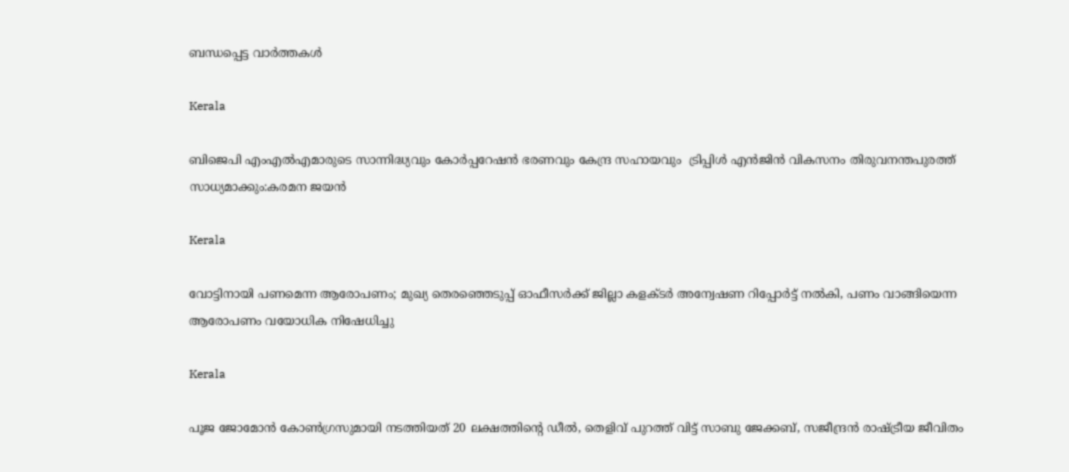ബന്ധപ്പെട്ട വാര്‍ത്തകള്‍

Kerala

ബിജെപി എംഎല്‍എമാരുടെ സാന്നിദ്ധ്യവും കോര്‍പ്പറേഷന്‍ ഭരണവും കേന്ദ്ര സഹായവും  ട്രിപ്പിള്‍ എന്‍ജിന്‍ വികസനം തിരുവനന്തപുരത്ത് സാധ്യമാക്കും:കരമന ജയന്‍

Kerala

വോട്ടിനായി പണമെന്ന ആരോപണം; മുഖ്യ തെരഞ്ഞെടുപ്പ് ഓഫീസര്‍ക്ക് ജില്ലാ കളക്ടര്‍ അന്വേഷണ റിപ്പോര്‍ട്ട് നല്‍കി, പണം വാങ്ങിയെന്ന ആരോപണം വയോധിക നിഷേധിച്ചു

Kerala

പൂജ ജോമോന്‍ കോണ്‍ഗ്രസുമായി നടത്തിയത് 20 ലക്ഷത്തിന്റെ ഡീല്‍, തെളിവ് പുറത്ത് വിട്ട് സാബു ജേക്കബ്, സജീന്ദ്രന്‍ രാഷ്‌ട്രീയ ജീവിതം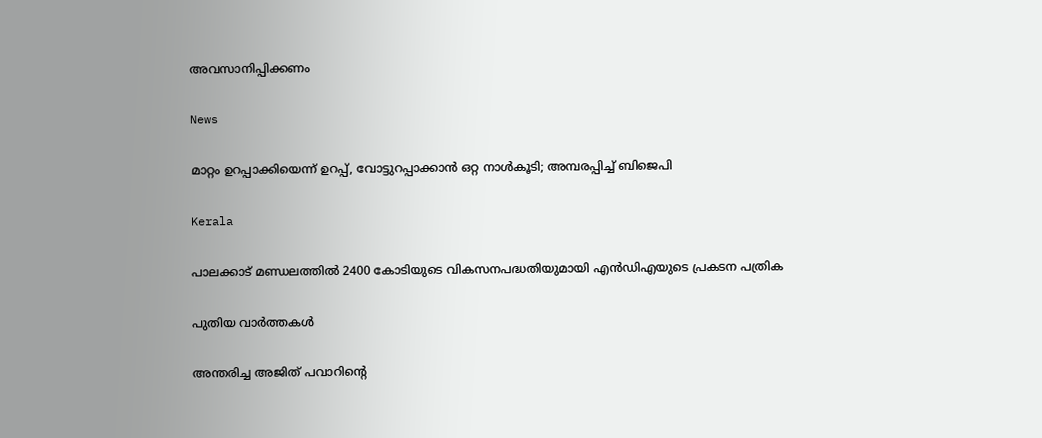അവസാനിപ്പിക്കണം

News

മാറ്റം ഉറപ്പാക്കിയെന്ന് ഉറപ്പ്, വോട്ടുറപ്പാക്കാൻ ഒറ്റ നാൾകൂടി; അമ്പരപ്പിച്ച് ബിജെപി

Kerala

പാലക്കാട് മണ്ഡലത്തില്‍ 2400 കോടിയുടെ വികസനപദ്ധതിയുമായി എന്‍ഡിഎയുടെ പ്രകടന പത്രിക

പുതിയ വാര്‍ത്തകള്‍

അന്തരിച്ച അജിത് പവാറിന്‍റെ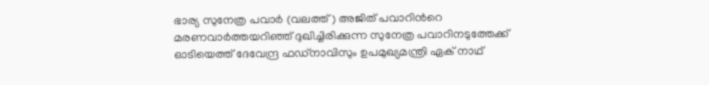ഭാര്യ സുനേത്ര പവാര്‍ (വലത്ത്) അജിത് പവാറിന്‍റെ മരണവാര്‍ത്തയറിഞ്ഞ് ദുഖിച്ചിരിക്കുന്ന സുനേത്ര പവാറിനടുത്തേക്ക് ഓടിയെത്ത് ദേവേന്ദ്ര ഫഡ്നാവിസും ഉപമുഖ്യമന്ത്രി ഏക് നാഥ്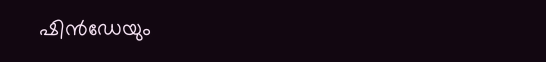ഷിന്‍ഡേയും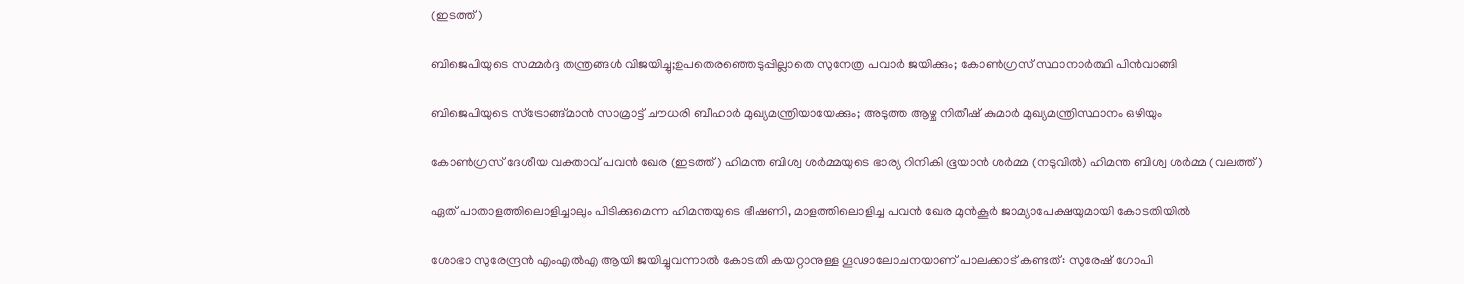(ഇടത്ത്)

ബിജെപിയുടെ സമ്മര്‍ദ്ദ തന്ത്രങ്ങള്‍ വിജയിച്ചു;ഉപതെരഞ്ഞെടുപ്പില്ലാതെ സുനേത്ര പവാര്‍ ജയിക്കും; കോണ്‍ഗ്രസ് സ്ഥാനാര്‍ത്ഥി പിന്‍വാങ്ങി

ബിജെപിയുടെ സ്ട്രോങ്ങ്മാന്‍ സാമ്രാട്ട് ചൗധരി ബീഹാര്‍ മുഖ്യമന്ത്രിയായേക്കും; അടുത്ത ആഴ്ച നിതീഷ് കുമാര്‍ മുഖ്യമന്ത്രിസ്ഥാനം ഒഴിയും

കോണ്‍ഗ്രസ് ദേശീയ വക്താവ് പവന്‍ ഖേര (ഇടത്ത്) ഹിമന്ത ബിശ്വ ശര്‍മ്മയുടെ ഭാര്യ റിനികി ഭൂയാന്‍ ശര്‍മ്മ (നടുവില്‍) ഹിമന്ത ബിശ്വ ശര്‍മ്മ (വലത്ത്)

ഏത് പാതാളത്തിലൊളിച്ചാലും പിടിക്കുമെന്ന ഹിമന്തയുടെ ഭീഷണി, മാളത്തിലൊളിച്ച പവന്‍ ഖേര മുന്‍കൂര്‍ ജാമ്യാപേക്ഷയുമായി കോടതിയില്‍

ശോഭാ സുരേന്ദ്രന്‍ എംഎല്‍എ ആയി ജയിച്ചുവന്നാല്‍ കോടതി കയറ്റാനുള്ള ഗൂഢാലോചനയാണ് പാലക്കാട് കണ്ടത്: സുരേഷ് ഗോപി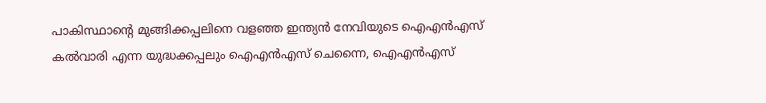പാകിസ്ഥാന്‍റെ മുങ്ങിക്കപ്പലിനെ വളഞ്ഞ ഇന്ത്യന്‍ നേവിയുടെ ഐഎന്‍എസ് കല്‍വാരി എന്ന യുദ്ധക്കപ്പലും ഐഎന്‍എസ് ചെന്നൈ, ഐഎന്‍എസ്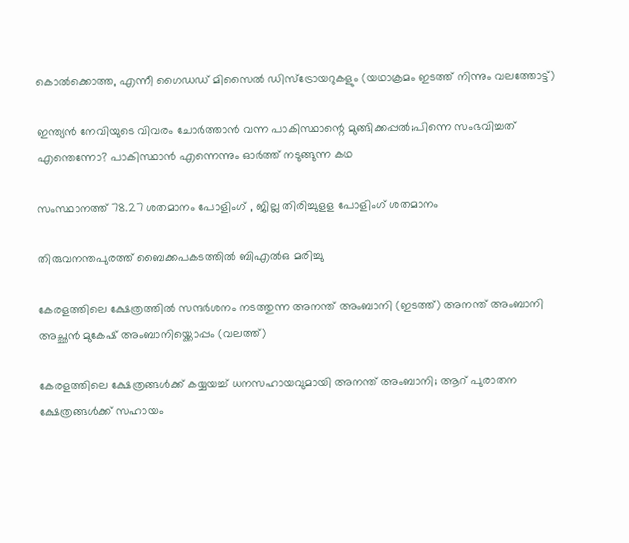കൊല്‍ക്കൊത്ത, എന്നീ ഗൈഡഡ് മിസൈല്‍ ഡിസ്ട്രോയറുകളും (യഥാക്രമം ഇടത്ത് നിന്നും വലത്തോട്ട്)

ഇന്ത്യന്‍ നേവിയുടെ വിവരം ചോര്‍ത്താന്‍ വന്ന പാകിസ്ഥാന്റെ മുങ്ങിക്കപ്പല്‍;പിന്നെ സംഭവിച്ചത് എന്തെന്നോ? പാകിസ്ഥാന്‍ എന്നെന്നും ഓര്‍ത്ത് നടുങ്ങുന്ന കഥ

സംസ്ഥാനത്ത് 78.27 ശതമാനം പോളിംഗ് , ജില്ല തിരിച്ചുളള പോളിംഗ് ശതമാനം

തിരുവനന്തപുരത്ത് ബൈക്കപകടത്തില്‍ ബിഎല്‍ഒ മരിച്ചു

കേരളത്തിലെ ക്ഷേത്രത്തില്‍ സന്ദര്‍ശനം നടത്തുന്ന അനന്ത് അംബാനി (ഇടത്ത്) അനന്ത് അംബാനി അച്ഛന്‍ മുകേഷ് അംബാനിയ്ക്കൊപ്പം (വലത്ത്)

കേരളത്തിലെ ക്ഷേത്രങ്ങള്‍ക്ക് കയ്യയച്ച് ധനസഹായവുമായി അനന്ത് അംബാനി; ആറ് പുരാതന ക്ഷേത്രങ്ങൾക്ക് സഹായം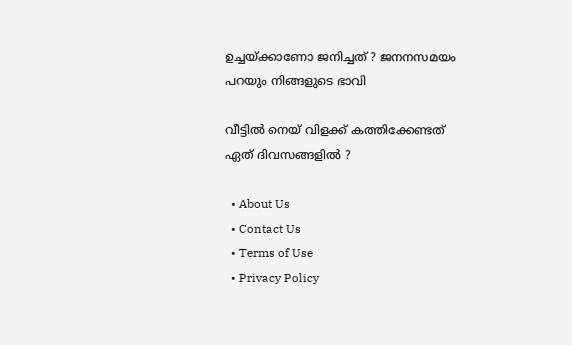ഉച്ചയ്‌ക്കാണോ ജനിച്ചത് ? ജനനസമയം പറയും നിങ്ങളുടെ ഭാവി

വീട്ടിൽ നെയ് വിളക്ക് കത്തിക്കേണ്ടത് ഏത് ദിവസങ്ങളിൽ ?

  • About Us
  • Contact Us
  • Terms of Use
  • Privacy Policy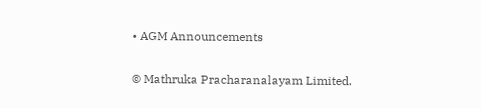• AGM Announcements

© Mathruka Pracharanalayam Limited.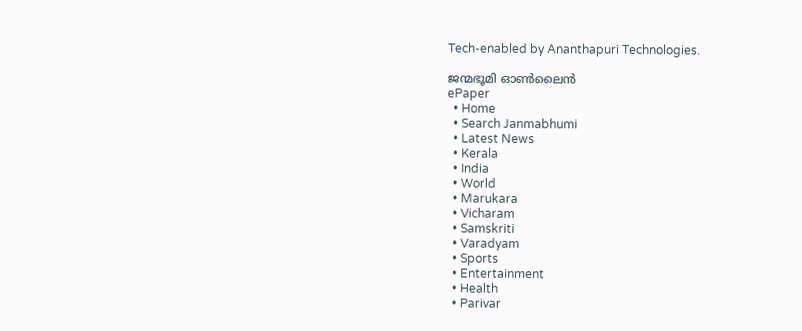Tech-enabled by Ananthapuri Technologies.

ജന്മഭൂമി ഓണ്‍ലൈന്‍
ePaper
  • Home
  • Search Janmabhumi
  • Latest News
  • Kerala
  • India
  • World
  • Marukara
  • Vicharam
  • Samskriti
  • Varadyam
  • Sports
  • Entertainment
  • Health
  • Parivar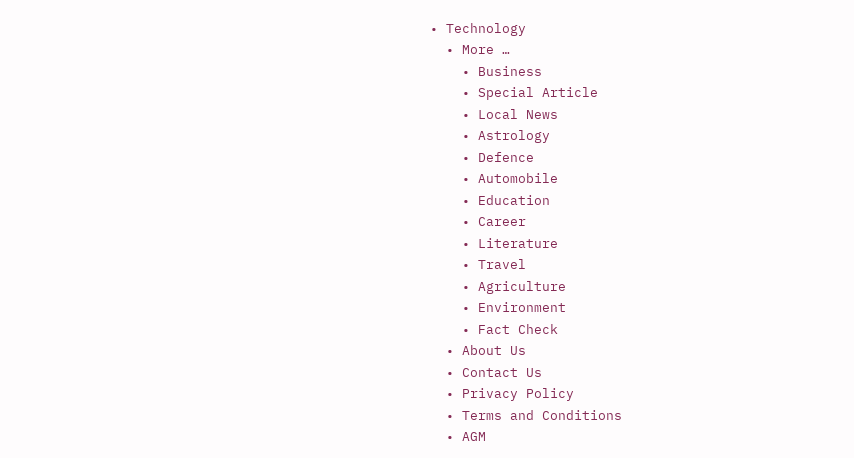• Technology
  • More …
    • Business
    • Special Article
    • Local News
    • Astrology
    • Defence
    • Automobile
    • Education
    • Career
    • Literature
    • Travel
    • Agriculture
    • Environment
    • Fact Check
  • About Us
  • Contact Us
  • Privacy Policy
  • Terms and Conditions
  • AGM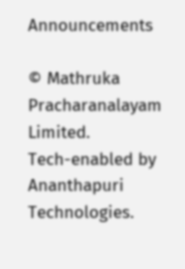Announcements

© Mathruka Pracharanalayam Limited.
Tech-enabled by Ananthapuri Technologies.